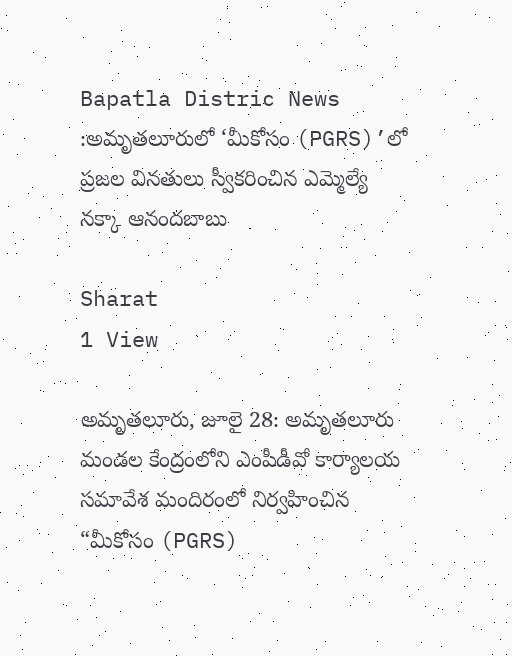Bapatla Distric News :అమృతలూరులో ‘మీకోసం (PGRS)’లో ప్రజల వినతులు స్వీకరించిన ఎమ్మెల్యే నక్కా ఆనందబాబు

Sharat
1 View

అమృతలూరు, జూలై 28: అమృతలూరు మండల కేంద్రంలోని ఎంపీడీవో కార్యాలయ సమావేశ మందిరంలో నిర్వహించిన “మీకోసం (PGRS)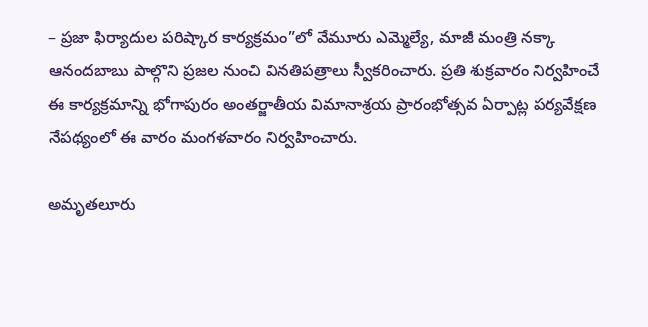– ప్రజా ఫిర్యాదుల పరిష్కార కార్యక్రమం”లో వేమూరు ఎమ్మెల్యే, మాజీ మంత్రి నక్కా ఆనందబాబు పాల్గొని ప్రజల నుంచి వినతిపత్రాలు స్వీకరించారు. ప్రతి శుక్రవారం నిర్వహించే ఈ కార్యక్రమాన్ని భోగాపురం అంతర్జాతీయ విమానాశ్రయ ప్రారంభోత్సవ ఏర్పాట్ల పర్యవేక్షణ నేపథ్యంలో ఈ వారం మంగళవారం నిర్వహించారు.

అమృతలూరు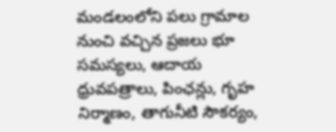మండలంలోని పలు గ్రామాల నుంచి వచ్చిన ప్రజలు భూ సమస్యలు, ఆదాయ ధ్రువపత్రాలు, పింఛన్లు, గృహ నిర్మాణం, తాగునీటి సౌకర్యం,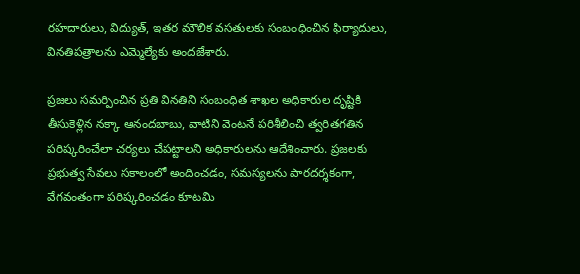రహదారులు, విద్యుత్, ఇతర మౌలిక వసతులకు సంబంధించిన ఫిర్యాదులు, వినతిపత్రాలను ఎమ్మెల్యేకు అందజేశారు.

ప్రజలు సమర్పించిన ప్రతి వినతిని సంబంధిత శాఖల అధికారుల దృష్టికి తీసుకెళ్లిన నక్కా ఆనందబాబు, వాటిని వెంటనే పరిశీలించి త్వరితగతిన పరిష్కరించేలా చర్యలు చేపట్టాలని అధికారులను ఆదేశించారు. ప్రజలకు ప్రభుత్వ సేవలు సకాలంలో అందించడం, సమస్యలను పారదర్శకంగా, వేగవంతంగా పరిష్కరించడం కూటమి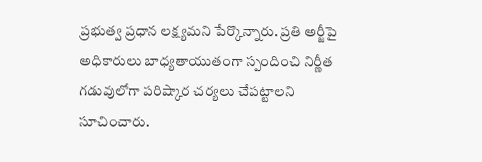ప్రభుత్వ ప్రధాన లక్ష్యమని పేర్కొన్నారు. ప్రతి అర్జీపై అధికారులు బాధ్యతాయుతంగా స్పందించి నిర్ణీత గడువులోగా పరిష్కార చర్యలు చేపట్టాలని సూచించారు.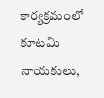కార్యక్రమంలో కూటమి నాయకులు,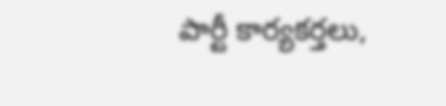పార్టీ కార్యకర్తలు,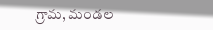గ్రామ, మండల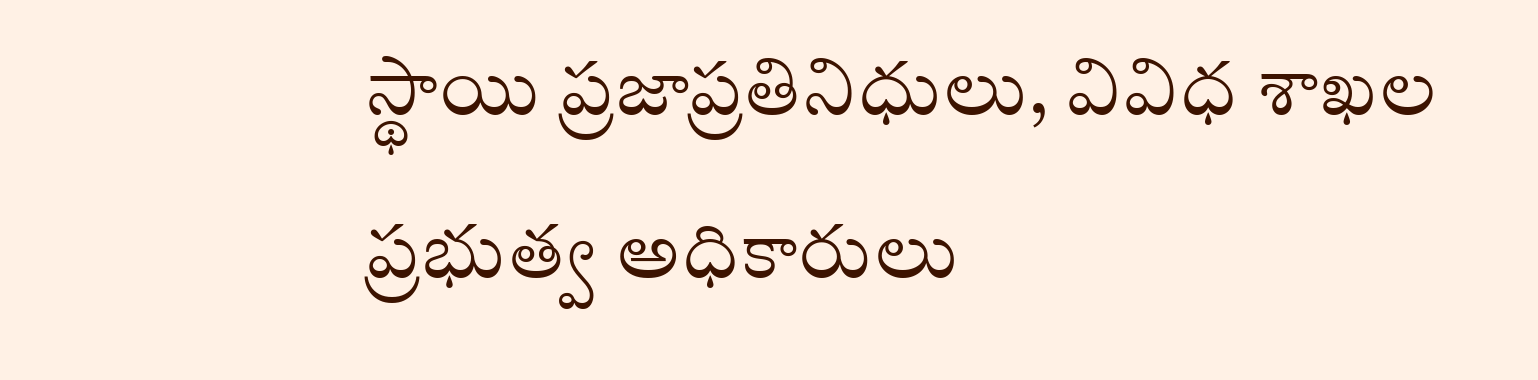స్థాయి ప్రజాప్రతినిధులు, వివిధ శాఖల ప్రభుత్వ అధికారులు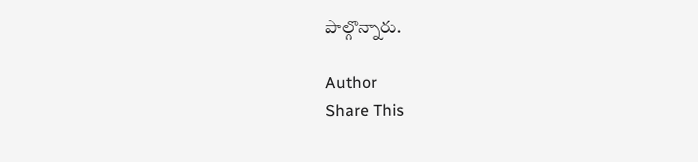పాల్గొన్నారు.

Author
Share This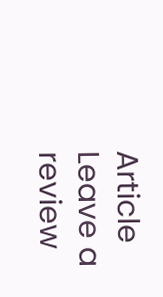Article
Leave a review